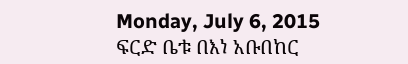Monday, July 6, 2015
ፍርድ ቤቱ በእነ አቡበከር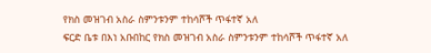የክስ መዝገብ አስራ ስምንቱንም ተከሳሾች ጥፋተኛ አለ
ፍርድ ቤቱ በእነ አቡበከር የክስ መዝገብ አስራ ስምንቱንም ተከሳሾች ጥፋተኛ አለ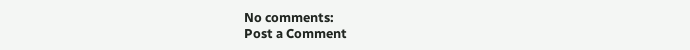No comments:
Post a Comment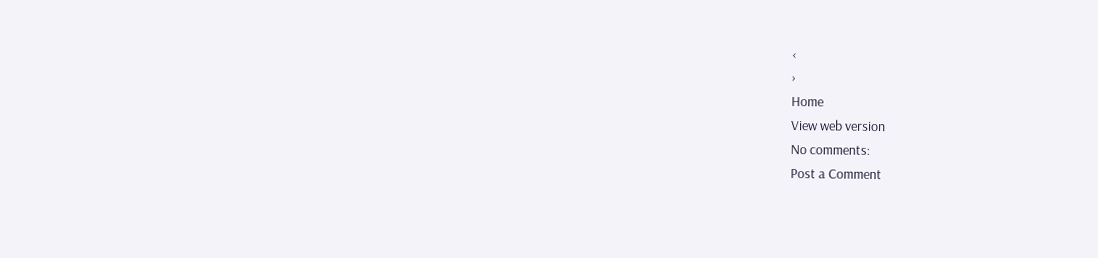‹
›
Home
View web version
No comments:
Post a Comment